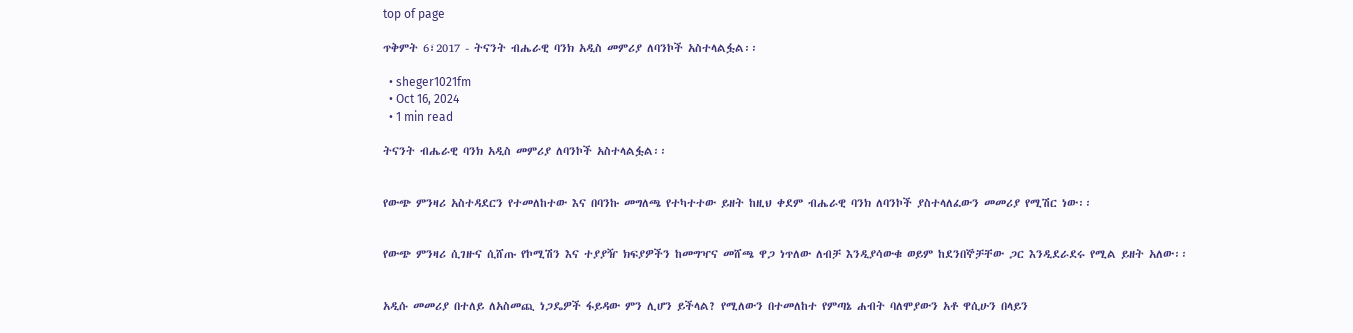top of page

ጥቅምት 6፣2017 - ትናንት ብሔራዊ ባንክ አዲስ መምሪያ ለባንኮች አስተላልፏል፡፡

  • sheger1021fm
  • Oct 16, 2024
  • 1 min read

ትናንት ብሔራዊ ባንክ አዲስ መምሪያ ለባንኮች አስተላልፏል፡፡


የውጭ ምንዛሪ አስተዳደርን የተመለከተው እና በባንኩ መግለጫ የተካተተው ይዘት ከዚህ ቀደም ብሔራዊ ባንክ ለባንኮች ያስተላለፈውን መመሪያ የሚሽር ነው፡፡


የውጭ ምንዛሪ ሲገዙና ሲሸጡ የኮሚሽን እና ተያያዥ ክፍያዎችን ከመግዣና መሸጫ ዋጋ ነጥለው ለብቻ እንዲያሳውቁ ወይም ከደንበኞቻቸው ጋር እንዲደራደሩ የሚል ይዘት አለው፡፡


አዲሱ መመሪያ በተለይ ለአስመጪ ነጋዴዎች ፋይዳው ምን ሊሆን ይችላል? የሚለውን በተመለከተ የምጣኔ ሐብት ባለሞያውን አቶ ዋሲሁን በላይን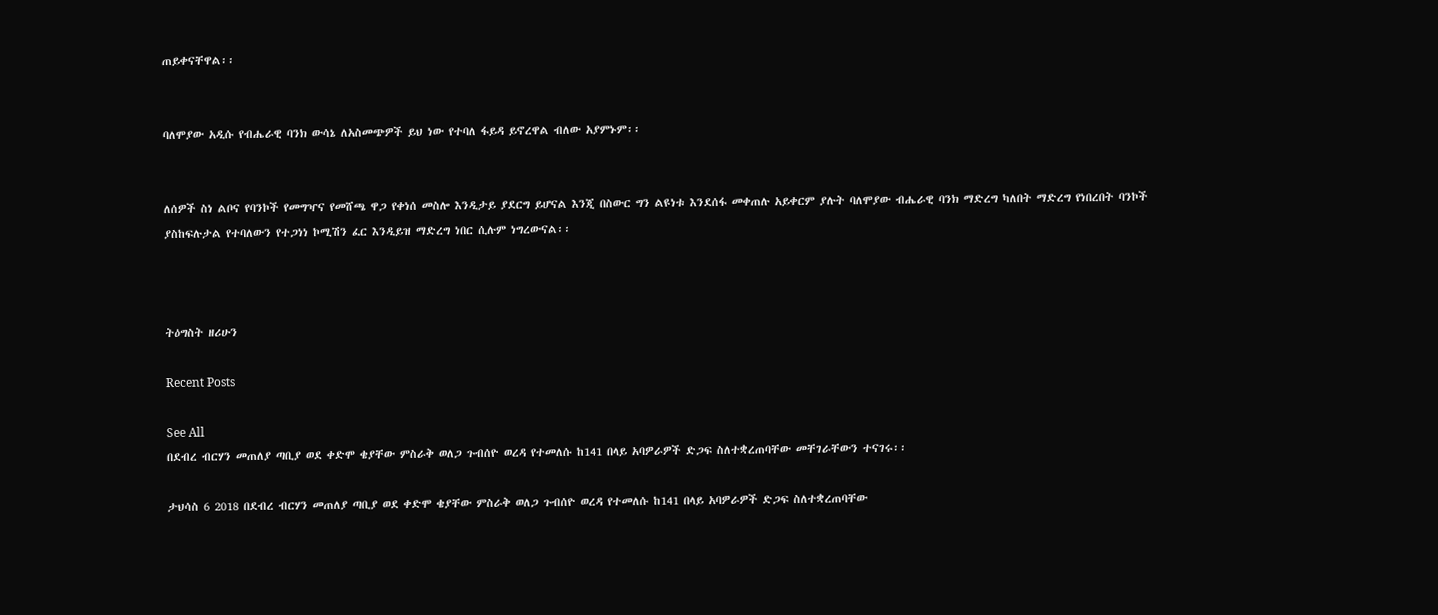ጠይቀናቸዋል፡፡


ባለሞያው አዲሱ የብሔራዊ ባንክ ውሳኔ ለአስመጭዎች ይህ ነው የተባለ ፋይዳ ይኖረዋል ብለው አያምኑም፡፡


ለሰዎች ስነ ልቦና የባንኮች የመግዣና የመሸጫ ዋጋ የቀነሰ መስሎ እንዲታይ ያደርግ ይሆናል እንጂ በስውር ግን ልዩነቱ እንደሰፋ መቀጠሉ አይቀርም ያሉት ባለሞያው ብሔራዊ ባንክ ማድረግ ካለበት ማድረግ የነበረበት ባንኮች ያስከፍሉታል የተባለውን የተጋነነ ኮሚሽን ፈር እንዲይዝ ማድረግ ነበር ሲሉም ነግረውናል፡፡



ትዕግስት ዘሪሁን

Recent Posts

See All
በደብረ ብርሃን መጠለያ ጣቢያ ወደ ቀድሞ ቄያቸው ምስራቅ ወለጋ ጉብሰዮ ወረዳ የተመለሱ ከ141 በላይ አባዎራዎች ድጋፍ ስለተቋረጠባቸው መቸገራቸውን ተናገሩ፡፡

ታህሳስ 6 2018 በደብረ ብርሃን መጠለያ ጣቢያ ወደ ቀድሞ ቄያቸው ምስራቅ ወለጋ ጉብሰዮ ወረዳ የተመለሱ ከ141 በላይ አባዎራዎች ድጋፍ ስለተቋረጠባቸው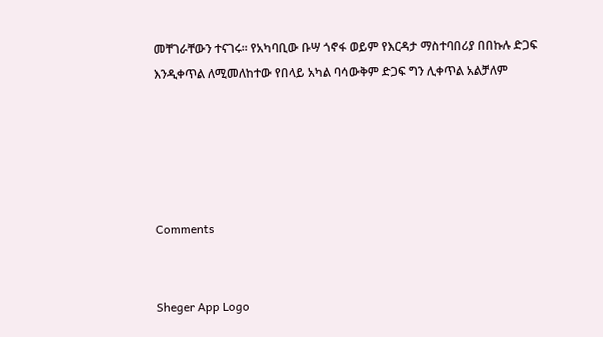መቸገራቸውን ተናገሩ፡፡ የአካባቢው ቡሣ ጎኖፋ ወይም የእርዳታ ማስተባበሪያ በበኩሉ ድጋፍ እንዲቀጥል ለሚመለከተው የበላይ አካል ባሳውቅም ድጋፍ ግን ሊቀጥል አልቻለም





Comments


Sheger App Logo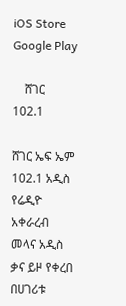iOS Store
Google Play

    ሸገር
102.1

ሸገር ኤፍ ኤም 102.1 አዲስ የሬዲዮ አቀራረብ መላና አዲስ ቃና ይዞ የቀረበ በሀገሪቱ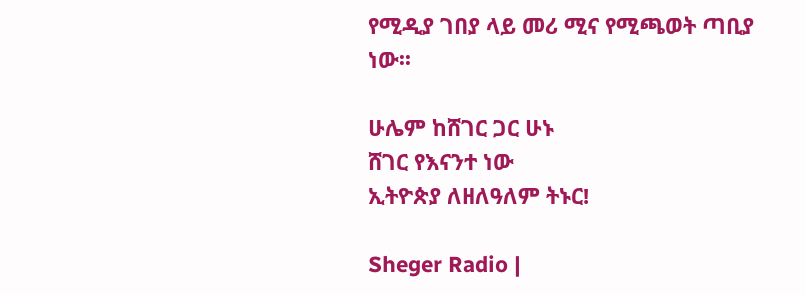የሚዲያ ገበያ ላይ መሪ ሚና የሚጫወት ጣቢያ ነው፡፡

ሁሌም ከሸገር ጋር ሁኑ
ሸገር የእናንተ ነው
ኢትዮጵያ ለዘለዓለም ትኑር!

Sheger Radio |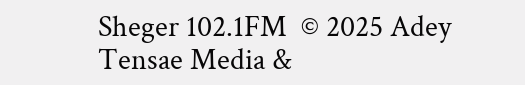Sheger 102.1FM  © 2025 Adey Tensae Media &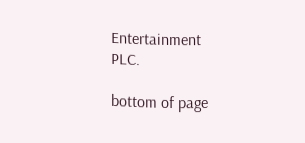Entertainment PLC.

bottom of page